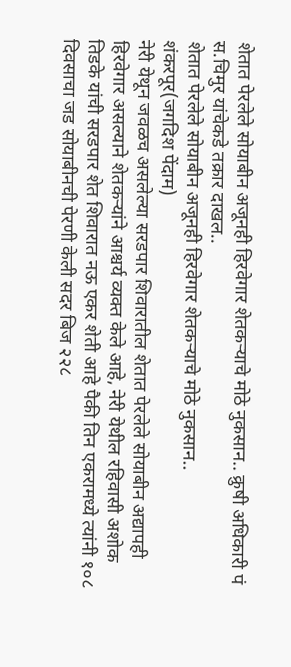शेतात पेरलेले सोयाबीन अजूनही हिरवेगार शेतकऱ्याचे मोठे नुकसान.. क्रुषी अधिकारी पं स.चिमुर यांचेकडे तक्रार दाखल..
शेतात पेरलेले सोयाबीन अजूनही हिरवेगार शेतकऱ्याचे मोठे नुकसान..
शंकरपूर(जगदिश पेंदाम)
नेरी येथून जवळच असलेल्या सरडपार शिवारातील शेतात पेरलेले सोयाबीन अद्यापही हिरवेगार असल्याने शेतकऱ्यांने आश्चर्य व्यक्त केले आहे, नेरी येथील रहिवासी अशोक तिडके यांची सरडपार शेत शिवारात नऊ एकर शेती आहे पैकी तिन एकरामध्ये त्यांनी १०८ दिवसाचा जड सोयाबीनची पेरणी केली सदर बिज २२८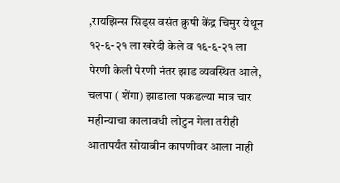,रायझिन्स सिड्स वसंत क्रुषी केंद्र चिमुर येथून १२-६-२१ ला खरेदी केले व १६-६-२१ ला पेरणी केली पेरणी नंतर झाड व्यवस्थित आले, चलपा ( शेंगा) झाडाला पकडल्या मात्र चार महीन्याचा कालावधी लोटुन गेला तरीही आतापर्यंत सोयाबीन कापणीवर आला नाही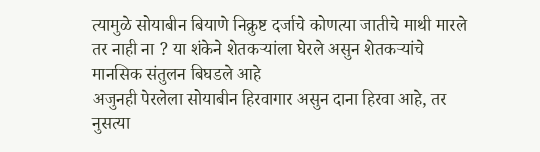त्यामुळे सोयाबीन बियाणे निक्रुष्ट दर्जाचे कोणत्या जातीचे माथी मारले तर नाही ना ? या शंकेने शेतकऱ्यांला घेरले असुन शेतकऱ्यांचे मानसिक संतुलन बिघडले आहे
अजुनही पेरलेला सोयाबीन हिरवागार असुन दाना हिरवा आहे, तर नुसत्या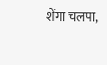शेंगा चलपा,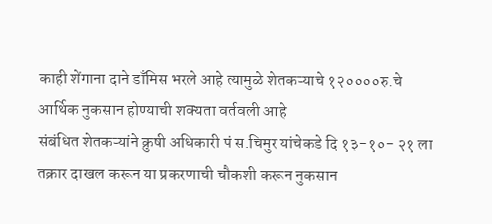काही शेंगाना दाने डाँमिस भरले आहे त्यामुळे शेतकऱ्याचे १२००००रु.चे आर्थिक नुकसान होण्याची शक्यता वर्तवली आहे
संबंधित शेतकऱ्यांने क्रुषी अधिकारी पं स.चिमुर यांचेकडे दि १३-१०- २१ ला तक्रार दाखल करून या प्रकरणाची चौकशी करून नुकसान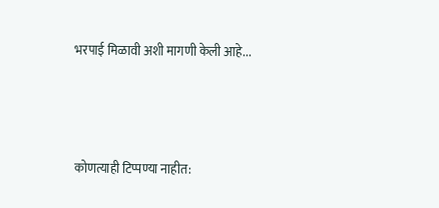भरपाई मिळावी अशी मागणी केली आहे...



कोणत्याही टिप्पण्या नाहीत: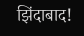झिंदाबाद!